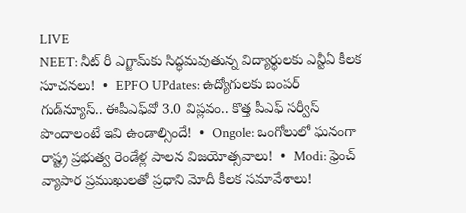LIVE
NEET: నీట్ రీ ఎగ్జామ్‌కు సిద్ధమవుతున్న విద్యార్థులకు ఎన్టీఏ కీలక సూచనలు!  •  EPFO UPdates: ఉద్యోగులకు బంపర్ గుడ్‌న్యూస్‌.. ఈపీఎఫ్‌వో 3.0 విప్లవం.. కొత్త పీఎఫ్ సర్వీస్ పొందాలంటే ఇవి ఉండాల్సిందే!  •  Ongole: ఒంగోలులో ఘనంగా రాష్ట్ర ప్రభుత్వ రెండేళ్ల పాలన విజయోత్సవాలు!  •  Modi: ఫ్రెంచ్ వ్యాపార ప్రముఖులతో ప్రధాని మోదీ కీలక సమావేశాలు!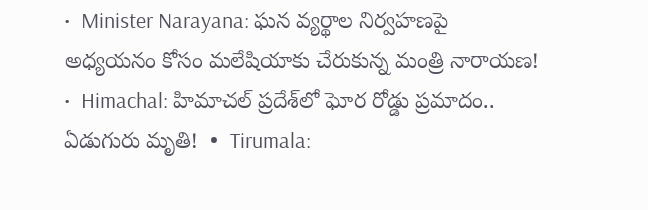•  Minister Narayana: ఘన వ్యర్థాల నిర్వహణపై అధ్యయనం కోసం మలేషియాకు చేరుకున్న మంత్రి నారాయణ!  •  Himachal: హిమాచల్ ప్రదేశ్‌లో ఘోర రోడ్డు ప్రమాదం.. ఏడుగురు మృతి!  •  Tirumala: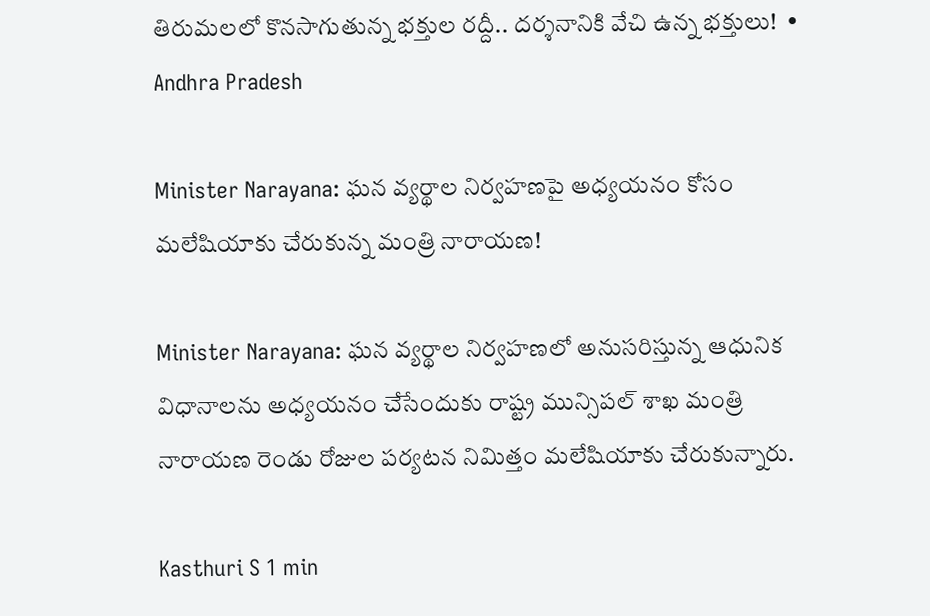తిరుమలలో కొనసాగుతున్న భక్తుల రద్దీ.. దర్శనానికి వేచి ఉన్న భక్తులు!  •
Andhra Pradesh

Minister Narayana: ఘన వ్యర్థాల నిర్వహణపై అధ్యయనం కోసం మలేషియాకు చేరుకున్న మంత్రి నారాయణ!

Minister Narayana: ఘన వ్యర్థాల నిర్వహణలో అనుసరిస్తున్న ఆధునిక విధానాలను అధ్యయనం చేసేందుకు రాష్ట్ర మున్సిపల్ శాఖ మంత్రి నారాయణ రెండు రోజుల పర్యటన నిమిత్తం మలేషియాకు చేరుకున్నారు.

Kasthuri S 1 min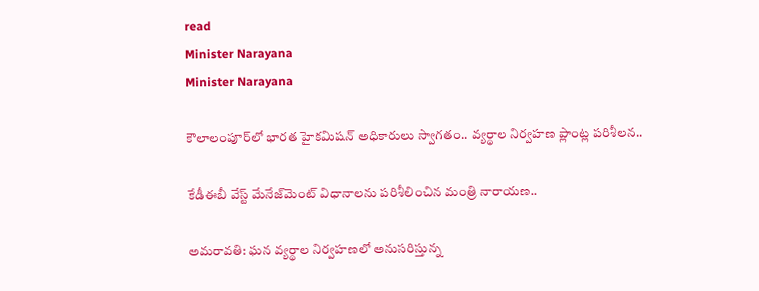read
Minister Narayana
Minister Narayana

కౌలాలంపూర్‌లో భారత హైకమిషన్ అధికారులు స్వాగతం.. వ్యర్థాల నిర్వహణ ప్లాంట్ల పరిశీలన..

కేడీఈబీ వేస్ట్ మేనేజ్‌మెంట్ విధానాలను పరిశీలించిన మంత్రి నారాయణ..

అమరావతి: ఘన వ్యర్థాల నిర్వహణలో అనుసరిస్తున్న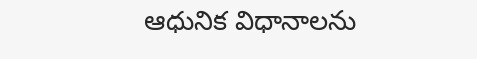ఆధునిక విధానాలను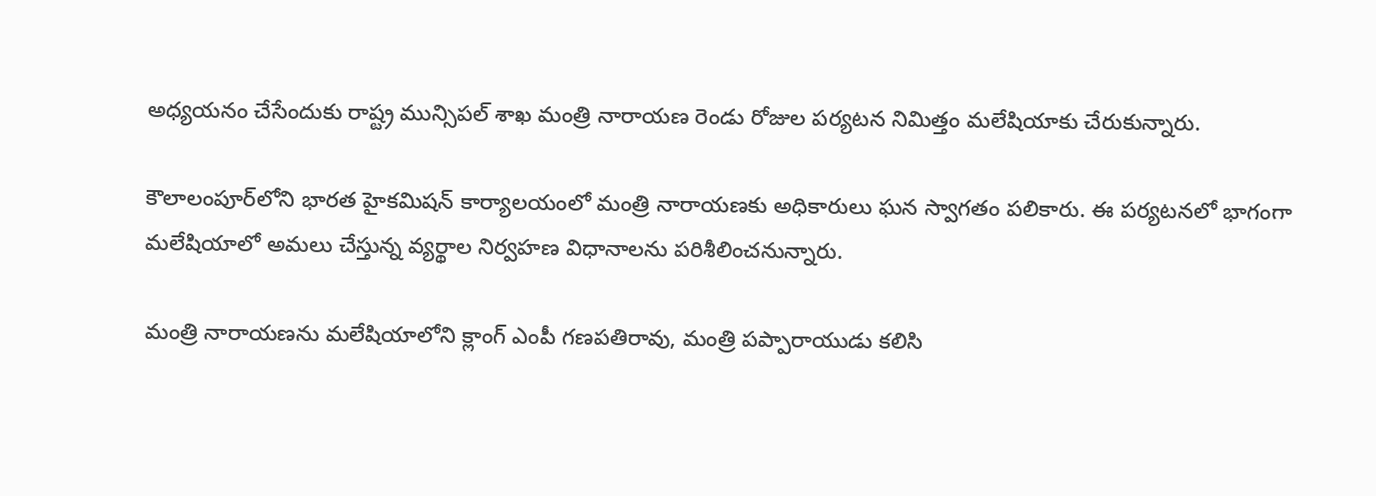అధ్యయనం చేసేందుకు రాష్ట్ర మున్సిపల్ శాఖ మంత్రి నారాయణ రెండు రోజుల పర్యటన నిమిత్తం మలేషియాకు చేరుకున్నారు.

కౌలాలంపూర్‌లోని భారత హైకమిషన్ కార్యాలయంలో మంత్రి నారాయణకు అధికారులు ఘన స్వాగతం పలికారు. ఈ పర్యటనలో భాగంగా మలేషియాలో అమలు చేస్తున్న వ్యర్థాల నిర్వహణ విధానాలను పరిశీలించనున్నారు.

మంత్రి నారాయణను మలేషియాలోని క్లాంగ్ ఎంపీ గణపతిరావు, మంత్రి పప్పారాయుడు కలిసి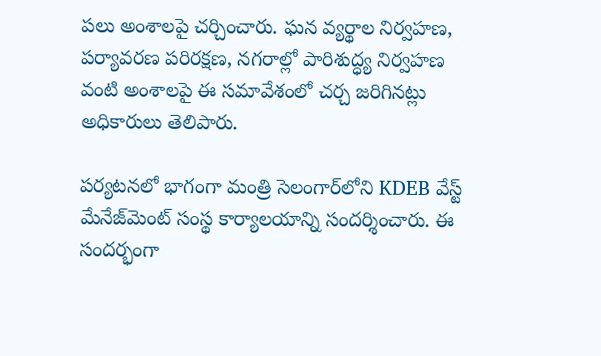పలు అంశాలపై చర్చించారు. ఘన వ్యర్థాల నిర్వహణ, పర్యావరణ పరిరక్షణ, నగరాల్లో పారిశుద్ధ్య నిర్వహణ వంటి అంశాలపై ఈ సమావేశంలో చర్చ జరిగినట్లు అధికారులు తెలిపారు.

పర్యటనలో భాగంగా మంత్రి సెలంగార్‌లోని KDEB వేస్ట్ మేనేజ్‌మెంట్ సంస్థ కార్యాలయాన్ని సందర్శించారు. ఈ సందర్భంగా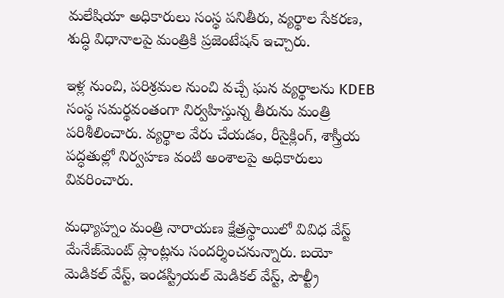మలేషియా అధికారులు సంస్థ పనితీరు, వ్యర్థాల సేకరణ, శుద్ధి విధానాలపై మంత్రికి ప్రజెంటేషన్ ఇచ్చారు.

ఇళ్ల నుంచి, పరిశ్రమల నుంచి వచ్చే ఘన వ్యర్థాలను KDEB సంస్థ సమర్థవంతంగా నిర్వహిస్తున్న తీరును మంత్రి పరిశీలించారు. వ్యర్థాల వేరు చేయడం, రీసైక్లింగ్, శాస్త్రీయ పద్ధతుల్లో నిర్వహణ వంటి అంశాలపై అధికారులు వివరించారు.

మధ్యాహ్నం మంత్రి నారాయణ క్షేత్రస్థాయిలో వివిధ వేస్ట్ మేనేజ్‌మెంట్ ప్లాంట్లను సందర్శించనున్నారు. బయో మెడికల్ వేస్ట్, ఇండస్ట్రియల్ మెడికల్ వేస్ట్, పౌల్ట్రీ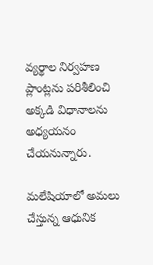వ్యర్థాల నిర్వహణ ప్లాంట్లను పరిశీలించి అక్కడి విధానాలను అధ్యయనం చేయనున్నారు.

మలేషియాలో అమలు చేస్తున్న ఆధునిక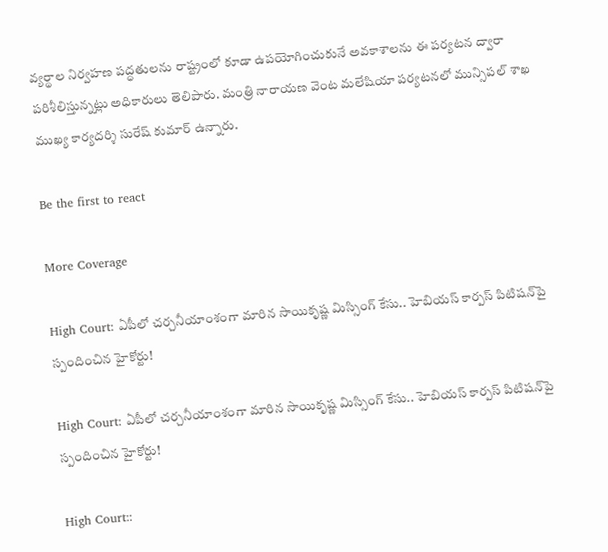వ్యర్థాల నిర్వహణ పద్ధతులను రాష్ట్రంలో కూడా ఉపయోగించుకునే అవకాశాలను ఈ పర్యటన ద్వారా పరిశీలిస్తున్నట్లు అధికారులు తెలిపారు. మంత్రి నారాయణ వెంట మలేషియా పర్యటనలో మున్సిపల్ శాఖ ముఖ్య కార్యదర్శి సురేష్ కుమార్ ఉన్నారు.

Be the first to react

More Coverage

High Court: ఏపీలో చర్చనీయాంశంగా మారిన సాయికృష్ణ మిస్సింగ్ కేసు.. హెబియస్ కార్పస్ పిటిషన్‌పై స్పందించిన హైకోర్టు!

High Court: ఏపీలో చర్చనీయాంశంగా మారిన సాయికృష్ణ మిస్సింగ్ కేసు.. హెబియస్ కార్పస్ పిటిషన్‌పై స్పందించిన హైకోర్టు!

High Court::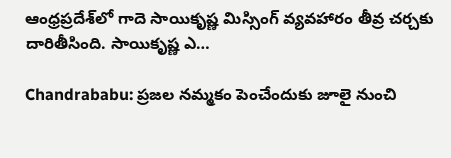ఆంధ్రప్రదేశ్‌లో గాదె సాయికృష్ణ మిస్సింగ్ వ్యవహారం తీవ్ర చర్చకు దారితీసింది. సాయికృష్ణ ఎ…

Chandrababu: ప్రజల నమ్మకం పెంచేందుకు జూలై నుంచి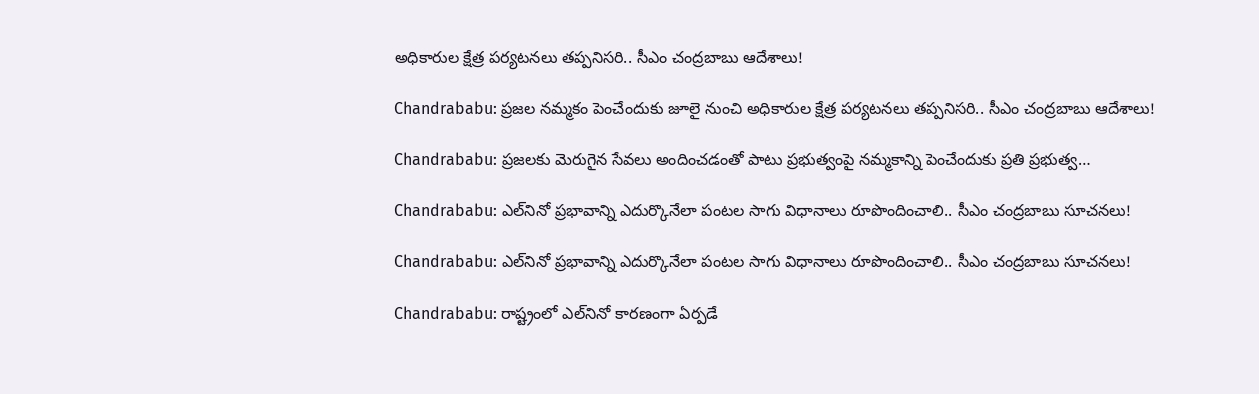అధికారుల క్షేత్ర పర్యటనలు తప్పనిసరి.. సీఎం చంద్రబాబు ఆదేశాలు!

Chandrababu: ప్రజల నమ్మకం పెంచేందుకు జూలై నుంచి అధికారుల క్షేత్ర పర్యటనలు తప్పనిసరి.. సీఎం చంద్రబాబు ఆదేశాలు!

Chandrababu: ప్రజలకు మెరుగైన సేవలు అందించడంతో పాటు ప్రభుత్వంపై నమ్మకాన్ని పెంచేందుకు ప్రతి ప్రభుత్వ…

Chandrababu: ఎల్‌నినో ప్రభావాన్ని ఎదుర్కొనేలా పంటల సాగు విధానాలు రూపొందించాలి.. సీఎం చంద్రబాబు సూచనలు!

Chandrababu: ఎల్‌నినో ప్రభావాన్ని ఎదుర్కొనేలా పంటల సాగు విధానాలు రూపొందించాలి.. సీఎం చంద్రబాబు సూచనలు!

Chandrababu: రాష్ట్రంలో ఎల్‌నినో కారణంగా ఏర్పడే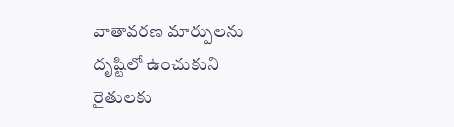వాతావరణ మార్పులను దృష్టిలో ఉంచుకుని రైతులకు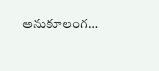అనుకూలంగ…